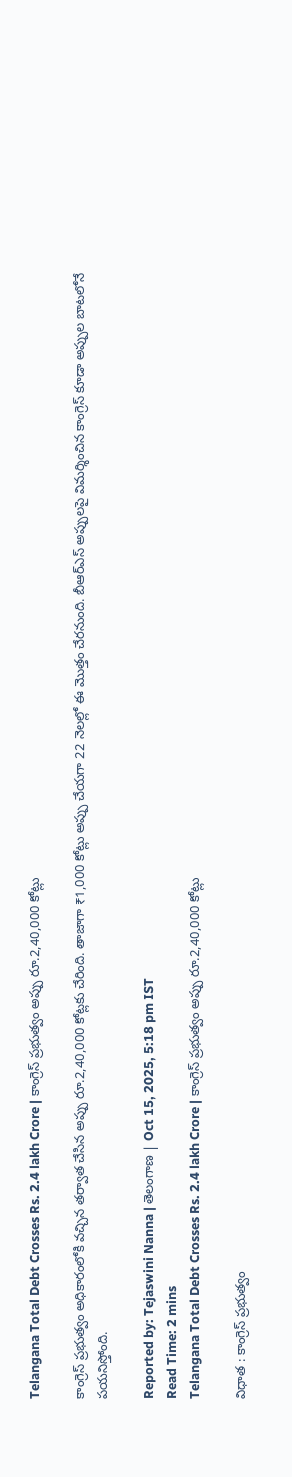Telangana Total Debt Crosses Rs. 2.4 lakh Crore | కాంగ్రెస్ ప్రభుత్వం అప్పు రూ.2,40,000 కోట్లు

కాంగ్రెస్ ప్రభుత్వం అధికారంలోకి వచ్చిన తర్వాత చేసిన అప్పు రూ.2,40,000 కోట్లకు చేరింది. తాజాగా ₹1,000 కోట్లు అప్పు చేయగా 22 నెలల్లో ఈ మొత్తం చేరనుంది. బీఆర్‌ఎస్ అప్పులపై విమర్శించిన కాంగ్రెస్ కూడా అప్పుల బాటలోనే పయనిస్తోంది.

Reported by: Tejaswini Nanna | తెలంగాణ‌ | Oct 15, 2025, 5:18 pm IST
Read Time: 2 mins
Telangana Total Debt Crosses Rs. 2.4 lakh Crore | కాంగ్రెస్ ప్రభుత్వం అప్పు రూ.2,40,000 కోట్లు

విధాత : కాంగ్రెస్ ప్రభుత్వం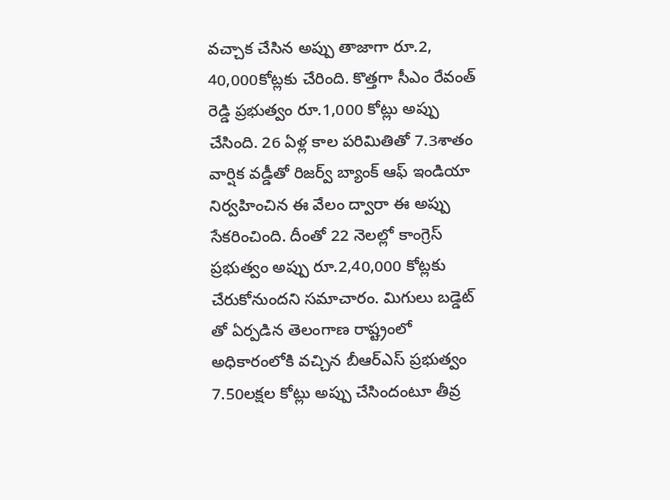వచ్చాక చేసిన అప్పు తాజాగా రూ.2, 40,000కోట్లకు చేరింది. కొత్తగా సీఎం రేవంత్ రెడ్డి ప్రభుత్వం రూ.1,000 కోట్లు అప్పు చేసింది. 26 ఏళ్ల కాల పరిమితితో 7.3శాతం వార్షిక వడ్డీతో రిజర్వ్ బ్యాంక్ ఆఫ్ ఇండియా నిర్వహించిన ఈ వేలం ద్వారా ఈ అప్పు సేకరించింది. దీంతో 22 నెలల్లో కాంగ్రెస్ ప్రభుత్వం అప్పు రూ.2,40,000 కోట్లకు చేరుకోనుందని సమాచారం. మిగులు బడ్డెట్ తో ఏర్పడిన తెలంగాణ రాష్ట్రంలో అధికారంలోకి వచ్చిన బీఆర్ఎస్ ప్రభుత్వం 7.50లక్షల కోట్లు అప్పు చేసిందంటూ తీవ్ర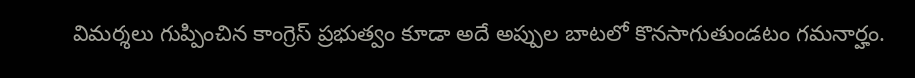విమర్శలు గుప్పించిన కాంగ్రెస్ ప్రభుత్వం కూడా అదే అప్పుల బాటలో కొనసాగుతుండటం గమనార్హం.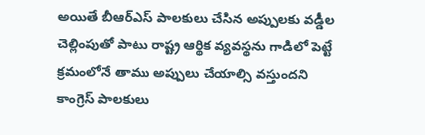అయితే బీఆర్ఎస్ పాలకులు చేసిన అప్పులకు వడ్డీల చెల్లింపుతో పాటు రాష్ట్ర ఆర్థిక వ్యవస్థను గాడిలో పెట్టే క్రమంలోనే తాము అప్పులు చేయాల్సి వస్తుందని కాంగ్రెస్ పాలకులు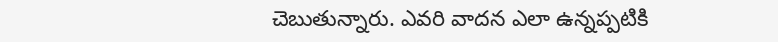చెబుతున్నారు. ఎవరి వాదన ఎలా ఉన్నప్పటికి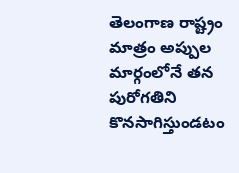తెలంగాణ రాష్ట్రం మాత్రం అప్పుల మార్గంలోనే తన పురోగతిని కొనసాగిస్తుండటం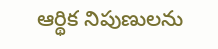ఆర్థిక నిపుణులను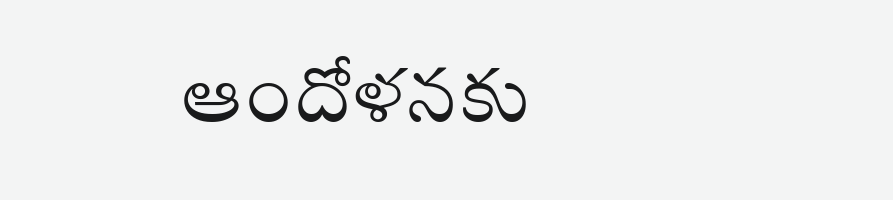ఆందోళనకు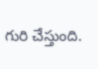గురి చేస్తుంది.